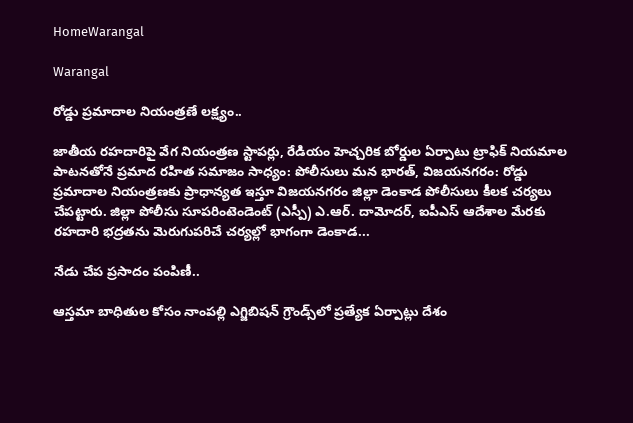HomeWarangal

Warangal

రోడ్డు ప్రమాదాల నియంత్రణే లక్ష్యం..

జాతీయ రహదారిపై వేగ నియంత్రణ స్టాపర్లు, రేడియం హెచ్చరిక బోర్డుల ఏర్పాటు ట్రాఫిక్ నియమాల పాటనతోనే ప్రమాద రహిత సమాజం సాధ్యం: పోలీసులు మన భారత్, విజయనగరం: రోడ్డు ప్రమాదాల నియంత్రణకు ప్రాధాన్యత ఇస్తూ విజయనగరం జిల్లా డెంకాడ పోలీసులు కీలక చర్యలు చేపట్టారు. జిల్లా పోలీసు సూపరింటెండెంట్ (ఎస్పీ) ఎ.ఆర్. దామోదర్, ఐపీఎస్ ఆదేశాల మేరకు రహదారి భద్రతను మెరుగుపరిచే చర్యల్లో భాగంగా డెంకాడ...

నేడు చేప ప్రసాదం పంపిణీ..

ఆస్తమా బాధితుల కోసం నాంపల్లి ఎగ్జిబిషన్ గ్రౌండ్స్‌లో ప్రత్యేక ఏర్పాట్లు దేశం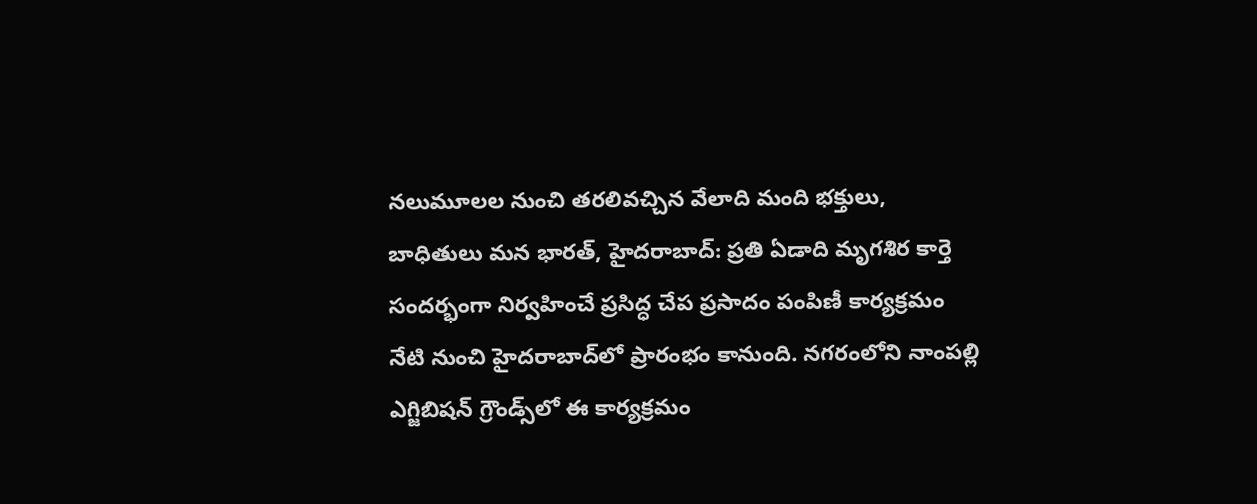నలుమూలల నుంచి తరలివచ్చిన వేలాది మంది భక్తులు, బాధితులు మన భారత్, హైదరాబాద్: ప్రతి ఏడాది మృగశిర కార్తె సందర్భంగా నిర్వహించే ప్రసిద్ధ చేప ప్రసాదం పంపిణీ కార్యక్రమం నేటి నుంచి హైదరాబాద్‌లో ప్రారంభం కానుంది. నగరంలోని నాంపల్లి ఎగ్జిబిషన్ గ్రౌండ్స్‌లో ఈ కార్యక్రమం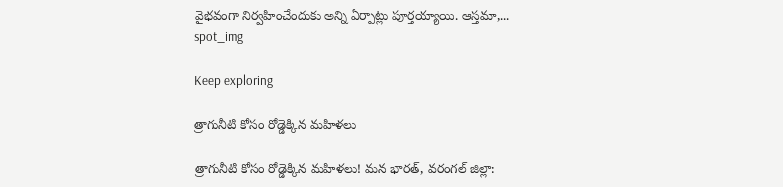వైభవంగా నిర్వహించేందుకు అన్ని ఏర్పాట్లు పూర్తయ్యాయి. ఆస్తమా,...
spot_img

Keep exploring

త్రాగునీటి కోసం రోడ్డెక్కిన మహిళలు

త్రాగునీటి కోసం రోడ్డెక్కిన మహిళలు! మన భారత్, వరంగల్ జిల్లా: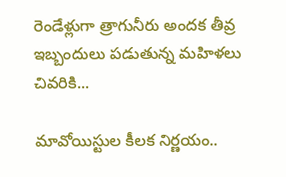రెండేళ్లుగా త్రాగునీరు అందక తీవ్ర ఇబ్బందులు పడుతున్న మహిళలు చివరికి...

మావోయిస్టుల కీలక నిర్ణయం..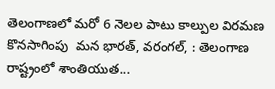తెలంగాణలో మరో 6 నెలల పాటు కాల్పుల విరమణ కొనసాగింపు  మన భారత్, వరంగల్, : తెలంగాణ రాష్ట్రంలో శాంతియుత...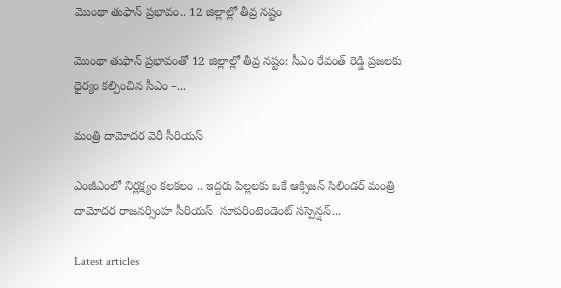మొంథా తుఫాన్‌ ప్రభావం.. 12 జిల్లాల్లో తీవ్ర నష్టం

మొంథా తుఫాన్‌ ప్రభావంతో 12 జిల్లాల్లో తీవ్ర నష్టం: సీఎం రేవంత్‌ రెడ్డి ప్రజలకు ధైర్యం కల్పించిన సీఎం –...

మంత్రి దామోదర వెరీ సీరియస్

ఎంజీఎంలో నిర్లక్ష్యం కలకలం .. ఇద్దరు పిల్లలకు ఒకే ఆక్సిజన్ సిలిండర్ మంత్రి దామోదర రాజనర్సింహ సీరియస్  సూపరింటెండెంట్ సస్పెన్షన్...

Latest articles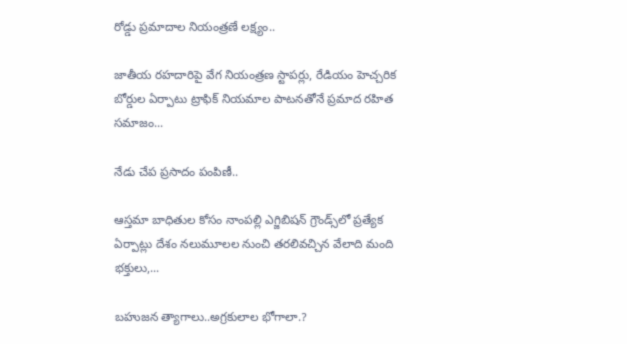రోడ్డు ప్రమాదాల నియంత్రణే లక్ష్యం..

జాతీయ రహదారిపై వేగ నియంత్రణ స్టాపర్లు, రేడియం హెచ్చరిక బోర్డుల ఏర్పాటు ట్రాఫిక్ నియమాల పాటనతోనే ప్రమాద రహిత సమాజం...

నేడు చేప ప్రసాదం పంపిణీ..

ఆస్తమా బాధితుల కోసం నాంపల్లి ఎగ్జిబిషన్ గ్రౌండ్స్‌లో ప్రత్యేక ఏర్పాట్లు దేశం నలుమూలల నుంచి తరలివచ్చిన వేలాది మంది భక్తులు,...

బహుజన త్యాగాలు..అగ్రకులాల భోగాలా.?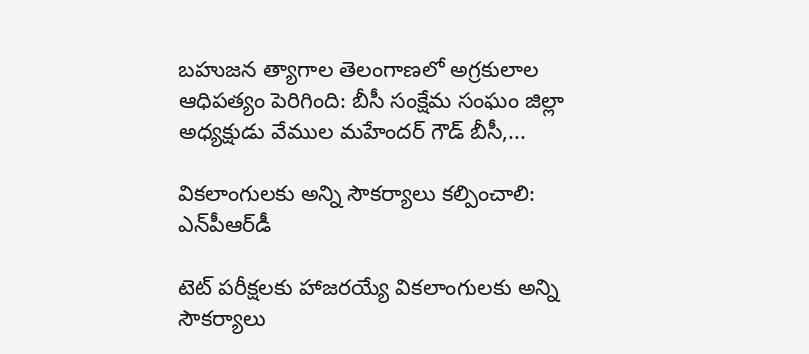బహుజన త్యాగాల తెలంగాణలో అగ్రకులాల ఆధిపత్యం పెరిగింది: బీసీ సంక్షేమ సంఘం జిల్లా అధ్యక్షుడు వేముల మహేందర్ గౌడ్ బీసీ,...

వికలాంగులకు అన్ని సౌకర్యాలు కల్పించాలి: ఎన్‌పీఆర్‌డీ

టెట్ పరీక్షలకు హాజరయ్యే వికలాంగులకు అన్ని సౌకర్యాలు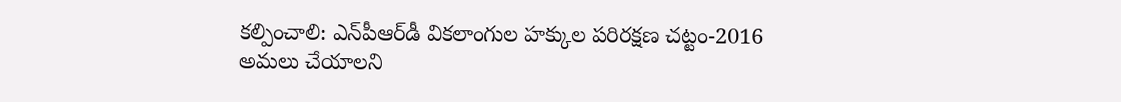కల్పించాలి: ఎన్‌పీఆర్‌డీ వికలాంగుల హక్కుల పరిరక్షణ చట్టం-2016 అమలు చేయాలని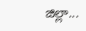జిల్లా...